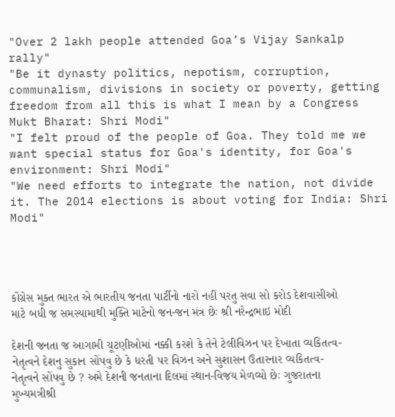"Over 2 lakh people attended Goa’s Vijay Sankalp rally"
"Be it dynasty politics, nepotism, corruption, communalism, divisions in society or poverty, getting freedom from all this is what I mean by a Congress Mukt Bharat: Shri Modi"
"I felt proud of the people of Goa. They told me we want special status for Goa's identity, for Goa's environment: Shri Modi"
"We need efforts to integrate the nation, not divide it. The 2014 elections is about voting for India: Shri Modi"




કોંગ્રેસ મુક્ત ભારત એ ભારતીય જનતા પાર્ટીનો નારો નહીં પરતુ સવા સો કરોડ દેશવાસીઓ માટે બધી જ સમસ્યામાથી મુક્તિ માટેનો જન-જન મંત્ર છેઃ શ્રી નરેન્દ્રભાઇ મોદી

દેશની જનતા જ આગામી ચૂટણીઓમાં નક્કી કરશે કે તેને ટેલીવિઝન પર દેખાતા વ્યકિતત્વ-નેતૃત્વને દેશનુ સુકાન સોંપવુ છે કે ધરતી પર વિઝન અને સુશાસન ઉતારનાર વ્યકિતત્વ-નેતૃત્વને સોંપવુ છે ? અમે દેશની જનતાના દિલમાં સ્થાન-વિજય મેળવ્યો છેઃ ગુજરાતના મુખ્યમત્રીશ્રી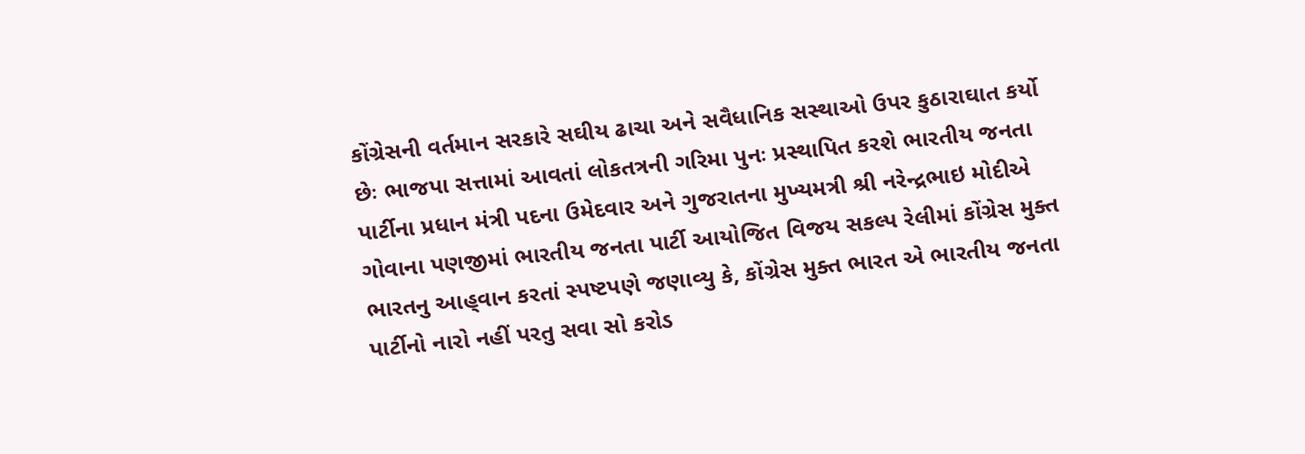કોંગ્રેસની વર્તમાન સરકારે સઘીય ઢાચા અને સવૈધાનિક સસ્થાઓ ઉપર કુઠારાઘાત કર્યો છેઃ ભાજપા સત્તામાં આવતાં લોકતત્રની ગરિમા પુનઃ પ્રસ્થાપિત કરશે ભારતીય જનતા પાર્ટીના પ્રધાન મંત્રી પદના ઉમેદવાર અને ગુજરાતના મુખ્યમત્રી શ્રી નરેન્દ્રભાઇ મોદીએ ગોવાના પણજીમાં ભારતીય જનતા પાર્ટી આયોજિત વિજય સકલ્પ રેલીમાં કોંગ્રેસ મુક્ત ભારતનુ આહ્‌વાન કરતાં સ્પષ્ટપણે જણાવ્યુ કે, કોંગ્રેસ મુક્ત ભારત એ ભારતીય જનતા પાર્ટીનો નારો નહીં પરતુ સવા સો કરોડ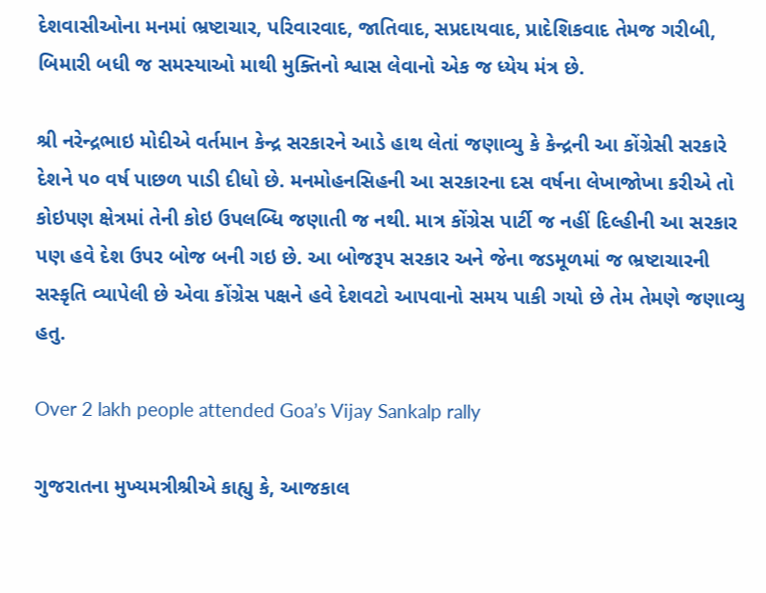દેશવાસીઓના મનમાં ભ્રષ્ટાચાર, પરિવારવાદ, જાતિવાદ, સપ્રદાયવાદ, પ્રાદેશિકવાદ તેમજ ગરીબી, બિમારી બધી જ સમસ્યાઓ માથી મુક્તિનો શ્વાસ લેવાનો એક જ ધ્યેય મંત્ર છે.

શ્રી નરેન્દ્રભાઇ મોદીએ વર્તમાન કેન્દ્ર સરકારને આડે હાથ લેતાં જણાવ્યુ કે કેન્દ્રની આ કોંગ્રેસી સરકારે દેશને ૫૦ વર્ષ પાછળ પાડી દીધો છે. મનમોહનસિહની આ સરકારના દસ વર્ષના લેખાજોખા કરીએ તો કોઇપણ ક્ષેત્રમાં તેની કોઇ ઉપલબ્ધિ જણાતી જ નથી. માત્ર કોંગ્રેસ પાર્ટી જ નહીં દિલ્હીની આ સરકાર પણ હવે દેશ ઉપર બોજ બની ગઇ છે. આ બોજરૂપ સરકાર અને જેના જડમૂળમાં જ ભ્રષ્ટાચારની સસ્કૃતિ વ્યાપેલી છે એવા કોંગ્રેસ પક્ષને હવે દેશવટો આપવાનો સમય પાકી ગયો છે તેમ તેમણે જણાવ્યુ હતુ.

Over 2 lakh people attended Goa’s Vijay Sankalp rally

ગુજરાતના મુખ્યમત્રીશ્રીએ કાહ્યુ કે, આજકાલ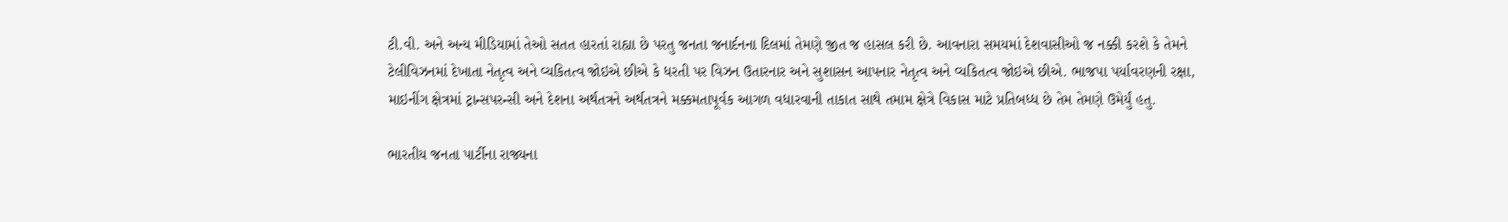ટી.વી. અને અન્ય મીડિયામાં તેઓ સતત હારતાં રાહ્યા છે પરતુ જનતા જનાર્દનના દિલમાં તેમણે જીત જ હાસલ કરી છે. આવનારા સમયમાં દેશવાસીઓ જ નક્કી કરશે કે તેમને ટેલીવિઝનમાં દેખાતા નેતૃત્વ અને વ્યકિતત્વ જોઇએ છીએ કે ધરતી પર વિઝન ઉતારનાર અને સુશાસન આપનાર નેતૃત્વ અને વ્યકિતત્વ જોઇએ છીએ. ભાજપા પર્યાવરણની રક્ષા, માઇનીંગ ક્ષેત્રમાં ટ્રાન્સપરન્સી અને દેશના અર્થતત્રને અર્થતત્રને મક્કમતાપૂર્વક આગળ વધારવાની તાકાત સાથે તમામ ક્ષેત્રે વિકાસ માટે પ્રતિબધ્ધ છે તેમ તેમણે ઉમેર્યું હતુ.

ભારતીય જનતા પાર્ટીના રાજ્યના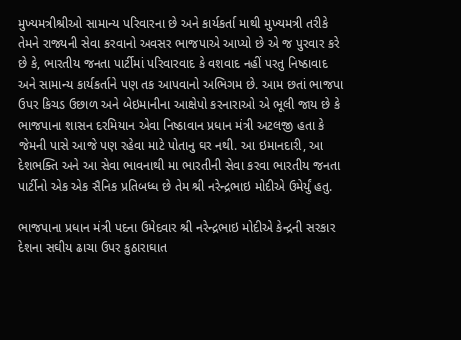મુખ્યમત્રીશ્રીઓ સામાન્ય પરિવારના છે અને કાર્યકર્તા માથી મુખ્યમત્રી તરીકે તેમને રાજ્યની સેવા કરવાનો અવસર ભાજપાએ આપ્યો છે એ જ પુરવાર કરે છે કે, ભારતીય જનતા પાર્ટીમાં પરિવારવાદ કે વશવાદ નહીં પરતુ નિષ્ઠાવાદ અને સામાન્ય કાર્યકર્તાને પણ તક આપવાનો અભિગમ છે. આમ છતાં ભાજપા ઉપર કિચડ ઉછાળ અને બેઇમાનીના આક્ષેપો કરનારાઓ એ ભૂલી જાય છે કે ભાજપાના શાસન દરમિયાન એવા નિષ્ઠાવાન પ્રધાન મંત્રી અટલજી હતા કે જેમની પાસે આજે પણ રહેવા માટે પોતાનુ ઘર નથી. આ ઇમાનદારી, આ દેશભક્તિ અને આ સેવા ભાવનાથી મા ભારતીની સેવા કરવા ભારતીય જનતા પાર્ટીનો એક એક સૈનિક પ્રતિબધ્ધ છે તેમ શ્રી નરેન્દ્રભાઇ મોદીએ ઉમેર્યું હતુ.

ભાજપાના પ્રધાન મંત્રી પદના ઉમેદવાર શ્રી નરેન્દ્રભાઇ મોદીએ કેન્દ્રની સરકાર દેશના સઘીય ઢાચા ઉપર કુઠારાઘાત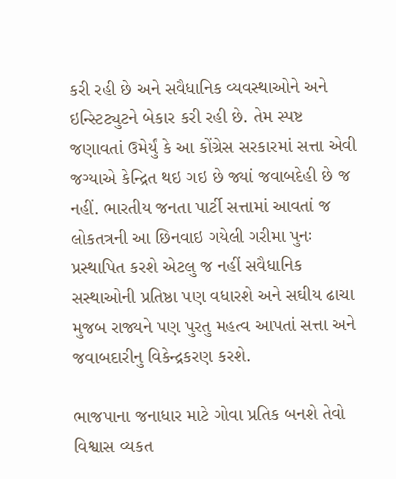કરી રહી છે અને સવૈધાનિક વ્યવસ્થાઓને અને ઇન્સ્ટિટ્યુટને બેકાર કરી રહી છે. તેમ સ્પષ્ટ જણાવતાં ઉમેર્યું કે આ કોંગ્રેસ સરકારમાં સત્તા એવી જગ્યાએ કેન્દ્રિત થઇ ગઇ છે જ્યાં જવાબદેહી છે જ નહીં. ભારતીય જનતા પાર્ટી સત્તામાં આવતાં જ લોકતત્રની આ છિનવાઇ ગયેલી ગરીમા પુનઃ પ્રસ્થાપિત કરશે એટલુ જ નહીં સવૈધાનિક સસ્થાઓની પ્રતિષ્ઠા પણ વધારશે અને સઘીય ઢાચા મુજબ રાજ્યને પણ પુરતુ મહત્વ આપતાં સત્તા અને જવાબદારીનુ વિકેન્દ્રકરણ કરશે.

ભાજપાના જનાધાર માટે ગોવા પ્રતિક બનશે તેવો વિશ્વાસ વ્યકત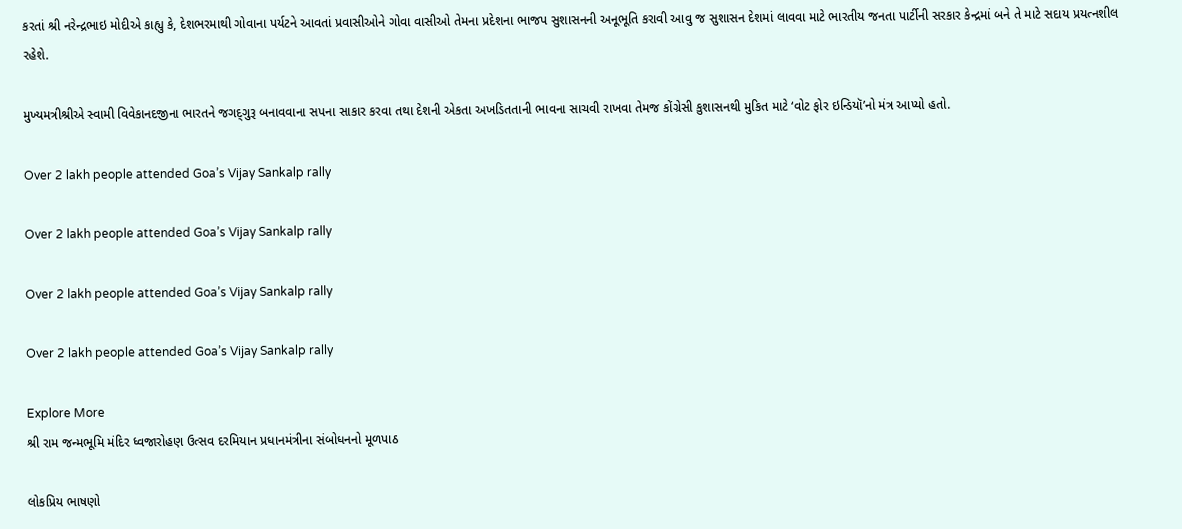કરતાં શ્રી નરેન્દ્રભાઇ મોદીએ કાહ્યુ કે, દેશભરમાથી ગોવાના પર્યટને આવતાં પ્રવાસીઓને ગોવા વાસીઓ તેમના પ્રદેશના ભાજપ સુશાસનની અનૂભૂતિ કરાવી આવુ જ સુશાસન દેશમાં લાવવા માટે ભારતીય જનતા પાર્ટીની સરકાર કેન્દ્રમાં બને તે માટે સદાય પ્રયત્નશીલ રહેશે.

મુખ્યમત્રીશ્રીએ સ્વામી વિવેકાનદજીના ભારતને જગદ્‌ગુરૂ બનાવવાના સપના સાકાર કરવા તથા દેશની એકતા અખડિતતાની ભાવના સાચવી રાખવા તેમજ કોંગ્રેસી કુશાસનથી મુકિત માટે ‘વોટ ફોર ઇન્ડિયૉ’નો મંત્ર આપ્યો હતો.

Over 2 lakh people attended Goa’s Vijay Sankalp rally

Over 2 lakh people attended Goa’s Vijay Sankalp rally

Over 2 lakh people attended Goa’s Vijay Sankalp rally

Over 2 lakh people attended Goa’s Vijay Sankalp rally

Explore More
શ્રી રામ જન્મભૂમિ મંદિર ધ્વજારોહણ ઉત્સવ દરમિયાન પ્રધાનમંત્રીના સંબોધનનો મૂળપાઠ

લોકપ્રિય ભાષણો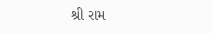શ્રી રામ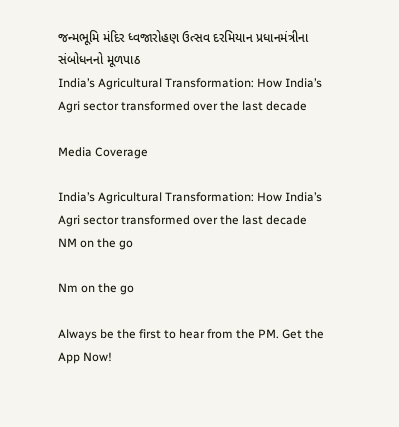જન્મભૂમિ મંદિર ધ્વજારોહણ ઉત્સવ દરમિયાન પ્રધાનમંત્રીના સંબોધનનો મૂળપાઠ
India’s Agricultural Transformation: How India’s Agri sector transformed over the last decade

Media Coverage

India’s Agricultural Transformation: How India’s Agri sector transformed over the last decade
NM on the go

Nm on the go

Always be the first to hear from the PM. Get the App Now!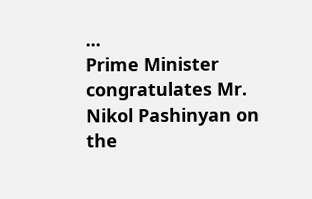...
Prime Minister congratulates Mr. Nikol Pashinyan on the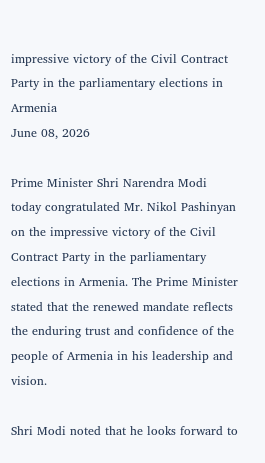impressive victory of the Civil Contract Party in the parliamentary elections in Armenia
June 08, 2026

Prime Minister Shri Narendra Modi today congratulated Mr. Nikol Pashinyan on the impressive victory of the Civil Contract Party in the parliamentary elections in Armenia. The Prime Minister stated that the renewed mandate reflects the enduring trust and confidence of the people of Armenia in his leadership and vision.

Shri Modi noted that he looks forward to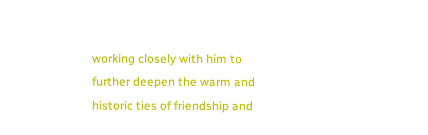working closely with him to further deepen the warm and historic ties of friendship and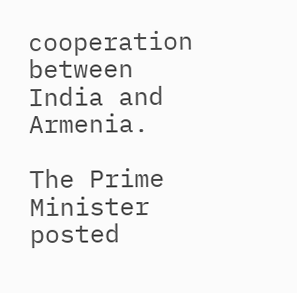cooperation between India and Armenia.

The Prime Minister posted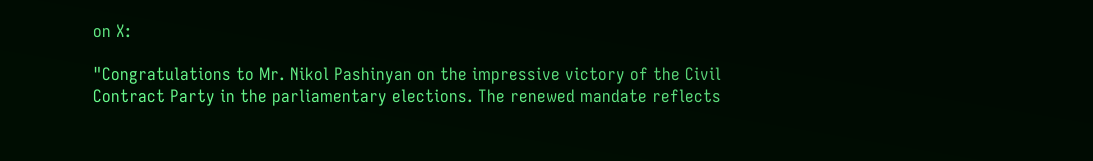on X:

"Congratulations to Mr. Nikol Pashinyan on the impressive victory of the Civil Contract Party in the parliamentary elections. The renewed mandate reflects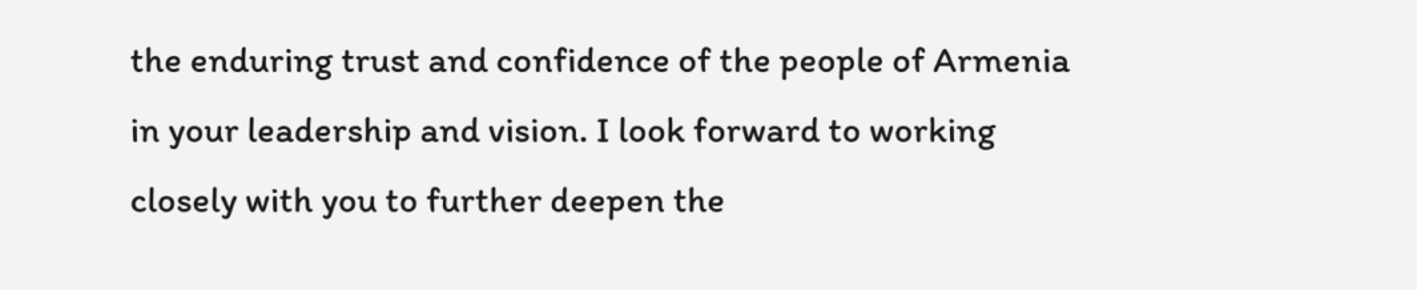the enduring trust and confidence of the people of Armenia in your leadership and vision. I look forward to working closely with you to further deepen the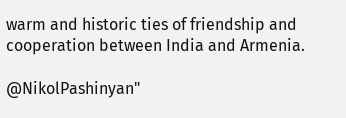warm and historic ties of friendship and cooperation between India and Armenia.

@NikolPashinyan"